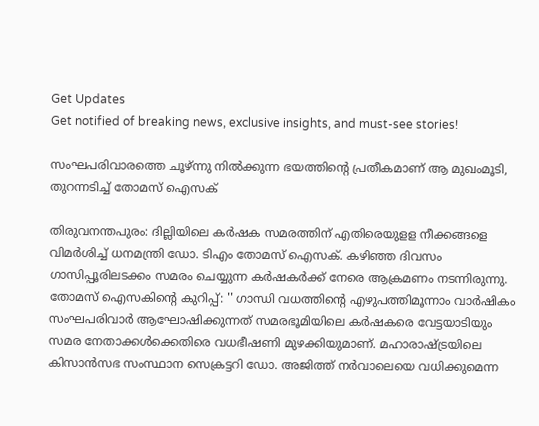Get Updates
Get notified of breaking news, exclusive insights, and must-see stories!

സംഘപരിവാരത്തെ ചൂഴ്ന്നു നിൽക്കുന്ന ഭയത്തിന്റെ പ്രതീകമാണ് ആ മുഖംമൂടി, തുറന്നടിച്ച് തോമസ് ഐസക്

തിരുവനന്തപുരം: ദില്ലിയിലെ കർഷക സമരത്തിന് എതിരെയുളള നീക്കങ്ങളെ വിമർശിച്ച് ധനമന്ത്രി ഡോ. ടിഎം തോമസ് ഐസക്. കഴിഞ്ഞ ദിവസം ഗാസിപ്പൂരിലടക്കം സമരം ചെയ്യുന്ന കർഷകർക്ക് നേരെ ആക്രമണം നടന്നിരുന്നു. തോമസ് ഐസകിന്റെ കുറിപ്പ്: '' ഗാന്ധി വധത്തിന്റെ എഴുപത്തിമൂന്നാം വാർഷികം സംഘപരിവാർ ആഘോഷിക്കുന്നത് സമരഭൂമിയിലെ കർഷകരെ വേട്ടയാടിയും സമര നേതാക്കൾക്കെതിരെ വധഭീഷണി മുഴക്കിയുമാണ്. മഹാരാഷ്ട്രയിലെ കിസാൻസഭ സംസ്ഥാന സെക്രട്ടറി ഡോ. അജിത്ത്‌ നർവാലെയെ വധിക്കുമെന്ന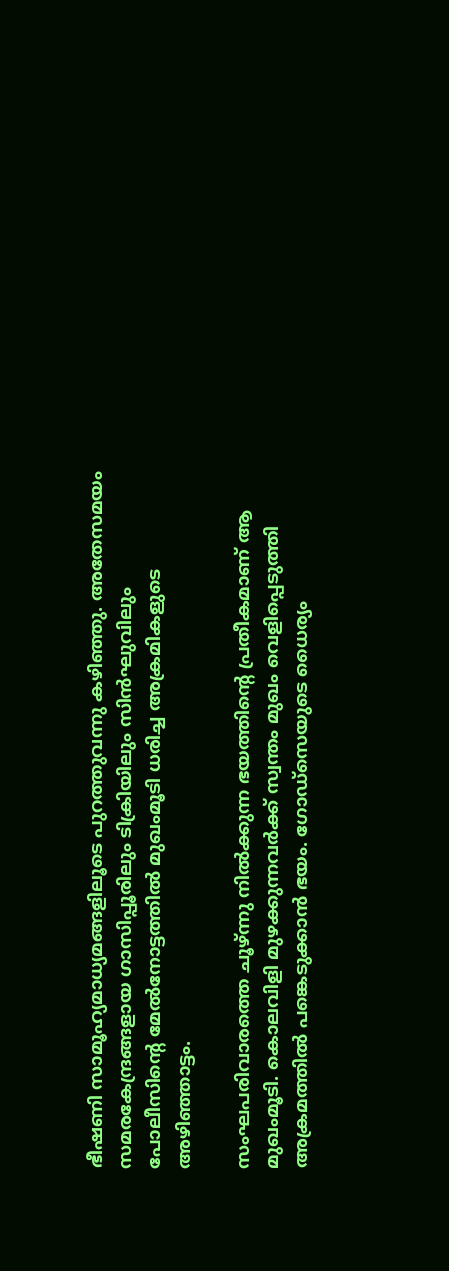ഭീഷണി സാമൂഹ്യമാധ്യമങ്ങളിലൂടെ പുറത്തുവന്നു കഴിഞ്ഞു. അതേസമയം സമരകേന്ദ്രങ്ങളായ ഗാസിപ്പൂരിലും ടിക്രിയിലും സിൻഘുവിലും പോലീസിന്റെ മേൽനോട്ടത്തിൽ മുഖംമൂടി ധരിച്ച അക്രമികളുടെ അഴിഞ്ഞാട്ടം.

സംഘപരിവാരത്തെ ചൂഴ്ന്നു നിൽക്കുന്ന ഭയത്തിന്റെ പ്രതീകമാണ് ആ മുഖംമൂടി. കൊലവിളി മുഴക്കുന്നവർക്ക് സ്വന്തം മുഖം വെളിപ്പെടുത്തി അക്രമത്തിൽ പങ്കെടുക്കാൻ ഭയം. ഗോഡ്സെയുടെ ധൈര്യം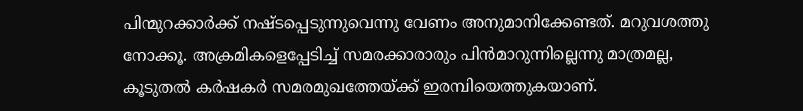പിന്മുറക്കാർക്ക് നഷ്ടപ്പെടുന്നുവെന്നു വേണം അനുമാനിക്കേണ്ടത്. മറുവശത്തു നോക്കൂ. അക്രമികളെപ്പേടിച്ച് സമരക്കാരാരും പിൻമാറുന്നില്ലെന്നു മാത്രമല്ല, കൂടുതൽ കർഷകർ സമരമുഖത്തേയ്ക്ക് ഇരമ്പിയെത്തുകയാണ്.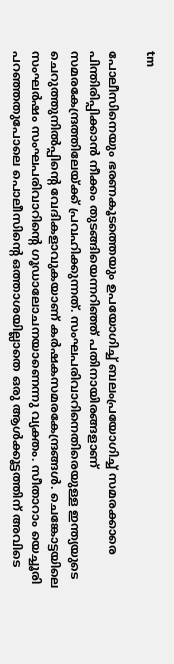tm

പോലീസിനെയും ഭരണകൂടത്തെയും ഉപയോഗിച്ച് ബലംപ്രയോഗിച്ച് സമരക്കാരെ പിന്തിരിപ്പിക്കാൻ നീക്കം തുടങ്ങിയെന്നറിഞ്ഞ് പതിനായിരങ്ങളാണ് സമരകേന്ദ്രത്തിലേയ്ക്ക് പ്രവഹിക്കുന്നത്. സംഘപരിവാറിനെതിരെയുള്ള ഇന്ത്യയുടെ ചെറുത്തുനിൽപ്പിന്റെ വേദികളാവുകയാണ് കർഷകസമരകേന്ദ്രങ്ങൾ. ചെങ്കോട്ടയിലെ സംഘർഷം സംഘപരിവാറിന്റെ ഗൂഡാലോചനയാണെന്നു വ്യക്തം. സീതാറാം യെച്ചൂരി പറഞ്ഞതുപോലെ പൊലീസിന്റെ ഒത്താശയില്ലാതെ ഒരു ആൾക്കൂട്ടത്തിന് അവിടെ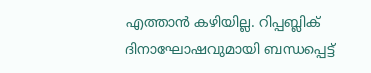എത്താൻ കഴിയില്ല. റിപ്പബ്ലിക് ദിനാഘോഷവുമായി ബന്ധപ്പെട്ട്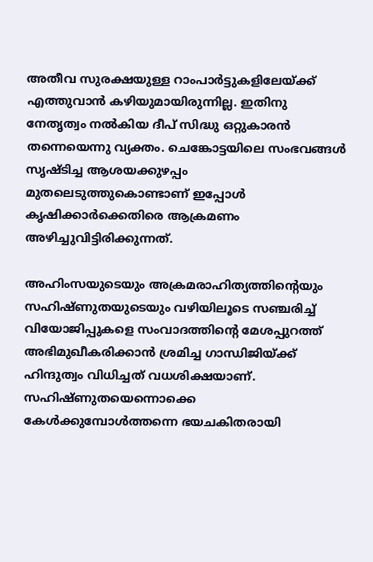അതീവ സുരക്ഷയുള്ള റാംപാർട്ടുകളിലേയ്ക്ക് എത്തുവാൻ കഴിയുമായിരുന്നില്ല. ഇതിനു നേതൃത്വം നൽകിയ ദീപ് സിദ്ധു ഒറ്റുകാരൻ തന്നെയെന്നു വ്യക്തം. ചെങ്കോട്ടയിലെ സംഭവങ്ങൾ സൃഷ്ടിച്ച ആശയക്കുഴപ്പം മുതലെടുത്തുകൊണ്ടാണ് ഇപ്പോൾ കൃഷിക്കാർക്കെതിരെ ആക്രമണം അഴിച്ചുവിട്ടിരിക്കുന്നത്.

അഹിംസയുടെയും അക്രമരാഹിത്യത്തിന്റെയും സഹിഷ്ണുതയുടെയും വഴിയിലൂടെ സഞ്ചരിച്ച് വിയോജിപ്പുകളെ സംവാദത്തിന്റെ മേശപ്പുറത്ത് അഭിമുഖീകരിക്കാൻ ശ്രമിച്ച ഗാന്ധിജിയ്ക്ക് ഹിന്ദുത്വം വിധിച്ചത് വധശിക്ഷയാണ്. സഹിഷ്ണുതയെന്നൊക്കെ കേൾക്കുമ്പോൾത്തന്നെ ഭയചകിതരായി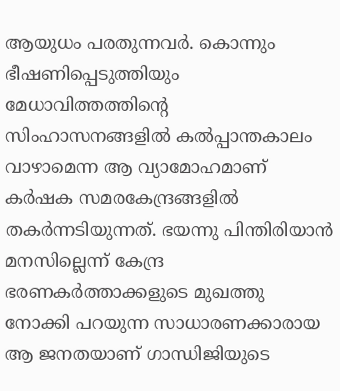ആയുധം പരതുന്നവർ. കൊന്നും ഭീഷണിപ്പെടുത്തിയും മേധാവിത്തത്തിന്റെ സിംഹാസനങ്ങളിൽ കൽപ്പാന്തകാലം വാഴാമെന്ന ആ വ്യാമോഹമാണ് കർഷക സമരകേന്ദ്രങ്ങളിൽ തകർന്നടിയുന്നത്. ഭയന്നു പിന്തിരിയാൻ മനസില്ലെന്ന് കേന്ദ്ര ഭരണകർത്താക്കളുടെ മുഖത്തു നോക്കി പറയുന്ന സാധാരണക്കാരായ ആ ജനതയാണ് ഗാന്ധിജിയുടെ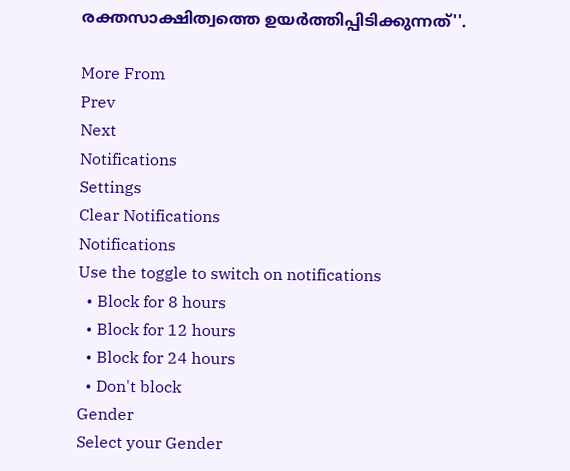രക്തസാക്ഷിത്വത്തെ ഉയർത്തിപ്പിടിക്കുന്നത്''.

More From
Prev
Next
Notifications
Settings
Clear Notifications
Notifications
Use the toggle to switch on notifications
  • Block for 8 hours
  • Block for 12 hours
  • Block for 24 hours
  • Don't block
Gender
Select your Gender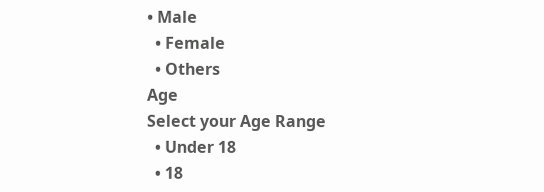• Male
  • Female
  • Others
Age
Select your Age Range
  • Under 18
  • 18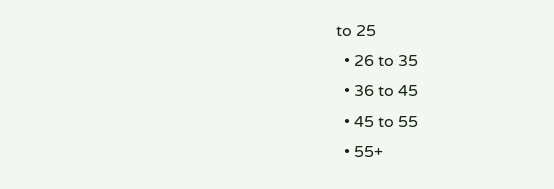to 25
  • 26 to 35
  • 36 to 45
  • 45 to 55
  • 55+